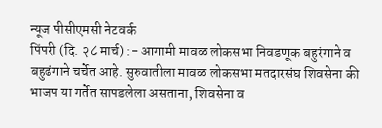न्यूज पीसीएमसी नेटवर्क
पिंपरी (दि. २८ मार्च) :- आगामी मावळ लोकसभा निवडणूक बहुरंगाने व बहुढंगाने चर्चेत आहे. सुरुवातीला मावळ लोकसभा मतदारसंघ शिवसेना की भाजप या गर्तेत सापडलेला असताना, शिवसेना व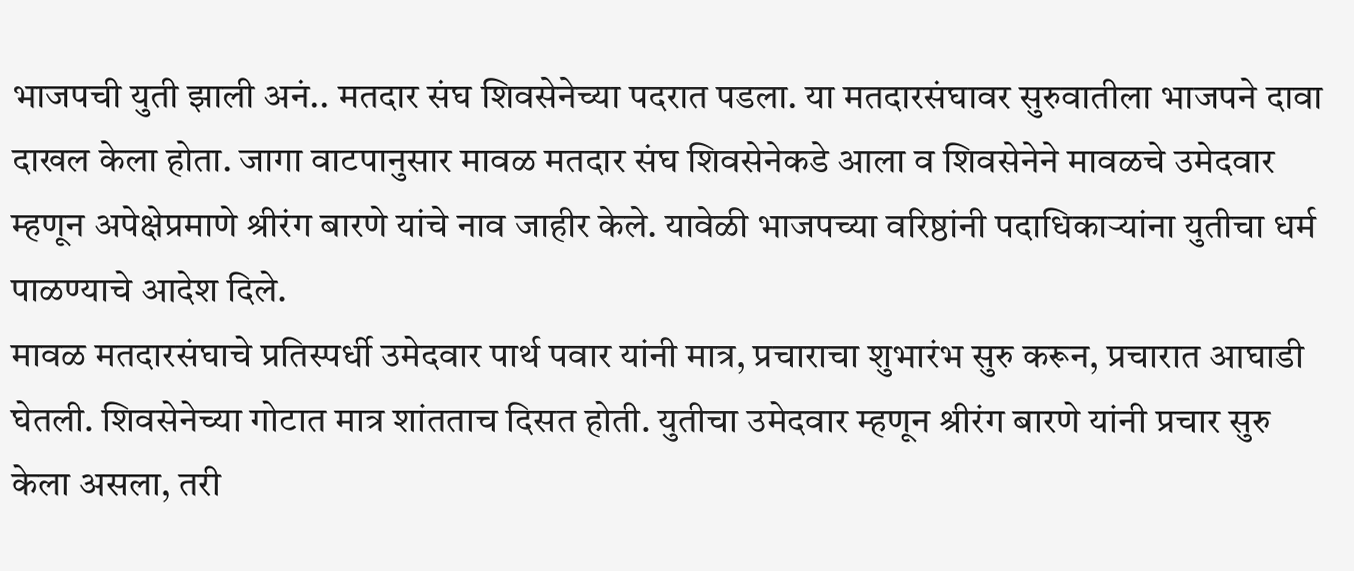भाजपची युती झाली अनं.. मतदार संघ शिवसेनेच्या पदरात पडला. या मतदारसंघावर सुरुवातीला भाजपने दावा दाखल केला होता. जागा वाटपानुसार मावळ मतदार संघ शिवसेनेकडे आला व शिवसेनेने मावळचे उमेदवार म्हणून अपेक्षेप्रमाणे श्रीरंग बारणे यांचे नाव जाहीर केले. यावेळी भाजपच्या वरिष्ठांनी पदाधिकाऱ्यांना युतीचा धर्म पाळण्याचे आदेश दिले.
मावळ मतदारसंघाचे प्रतिस्पर्धी उमेदवार पार्थ पवार यांनी मात्र, प्रचाराचा शुभारंभ सुरु करून, प्रचारात आघाडी घेतली. शिवसेनेच्या गोटात मात्र शांतताच दिसत होती. युतीचा उमेदवार म्हणून श्रीरंग बारणे यांनी प्रचार सुरु केला असला, तरी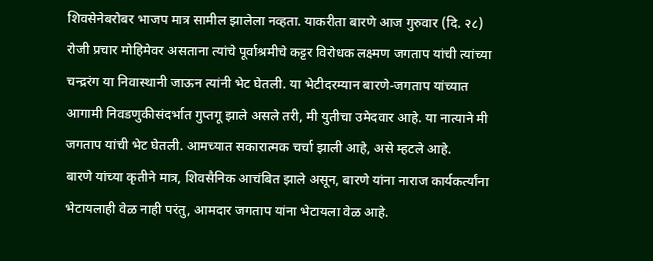शिवसेनेबरोबर भाजप मात्र सामील झालेला नव्हता. याकरीता बारणे आज गुरुवार (दि. २८) रोजी प्रचार मोहिमेवर असताना त्यांचे पूर्वाश्रमीचे कट्टर विरोधक लक्ष्मण जगताप यांची त्यांच्या चन्द्ररंग या निवास्थानी जाऊन त्यांनी भेट घेतली. या भेटीदरम्यान बारणे-जगताप यांच्यात आगामी निवडणुकीसंदर्भात गुप्तगू झाले असले तरी, मी युतीचा उमेदवार आहे. या नात्याने मी जगताप यांची भेट घेतली. आमच्यात सकारात्मक चर्चा झाली आहे, असे म्हटले आहे.
बारणे यांच्या कृतीने मात्र, शिवसैनिक आचंबित झाले असून, बारणे यांना नाराज कार्यकर्त्यांना भेटायलाही वेळ नाही परंतु, आमदार जगताप यांना भेटायला वेळ आहे.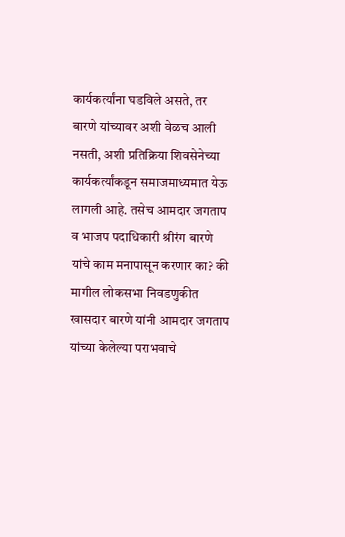कार्यकर्त्यांना घडविले असते, तर बारणे यांच्यावर अशी वेळच आली नसती, अशी प्रतिक्रिया शिवसेनेच्या कार्यकर्त्यांकडून समाजमाध्यमात येऊ लागली आहे. तसेच आमदार जगताप व भाजप पदाधिकारी श्रीरंग बारणे यांचे काम मनापासून करणार का? की मागील लोकसभा निवडणुकीत खासदार बारणे यांनी आमदार जगताप यांच्या केलेल्या पराभवाचे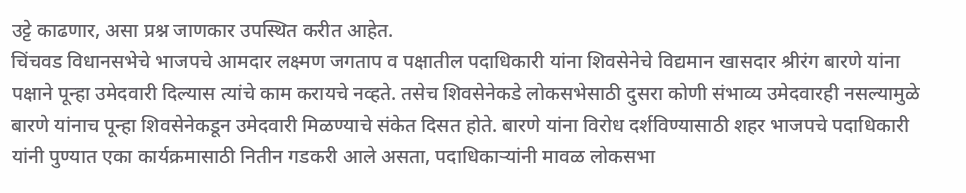उट्टे काढणार, असा प्रश्न जाणकार उपस्थित करीत आहेत.
चिंचवड विधानसभेचे भाजपचे आमदार लक्ष्मण जगताप व पक्षातील पदाधिकारी यांना शिवसेनेचे विद्यमान खासदार श्रीरंग बारणे यांना पक्षाने पून्हा उमेदवारी दिल्यास त्यांचे काम करायचे नव्हते. तसेच शिवसेनेकडे लोकसभेसाठी दुसरा कोणी संभाव्य उमेदवारही नसल्यामुळे बारणे यांनाच पून्हा शिवसेनेकडून उमेदवारी मिळण्याचे संकेत दिसत होते. बारणे यांना विरोध दर्शविण्यासाठी शहर भाजपचे पदाधिकारी यांनी पुण्यात एका कार्यक्रमासाठी नितीन गडकरी आले असता, पदाधिकाऱ्यांनी मावळ लोकसभा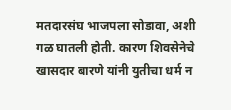मतदारसंघ भाजपला सोडावा, अशी गळ घातली होती. कारण शिवसेनेचे खासदार बारणे यांनी युतीचा धर्म न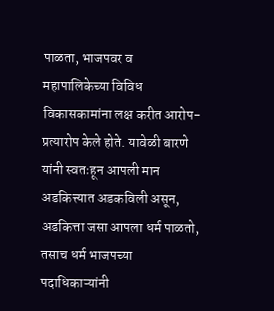पाळता, भाजपवर व महापालिकेच्या विविध विकासकामांना लक्ष करीत आरोप-प्रत्यारोप केले होते. यावेळी बारणे यांनी स्वतःहून आपली मान अडकित्त्यात अडकविली असून, अडकित्ता जसा आपला धर्म पाळतो, तसाच धर्म भाजपच्या पदाधिकाऱ्यांनी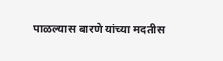पाळल्यास बारणे यांच्या मदतीस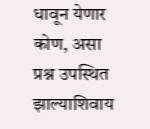धावून येणार कोण, असा प्रश्न उपस्थित झाल्याशिवाय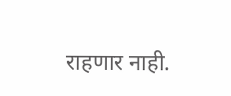राहणार नाही.